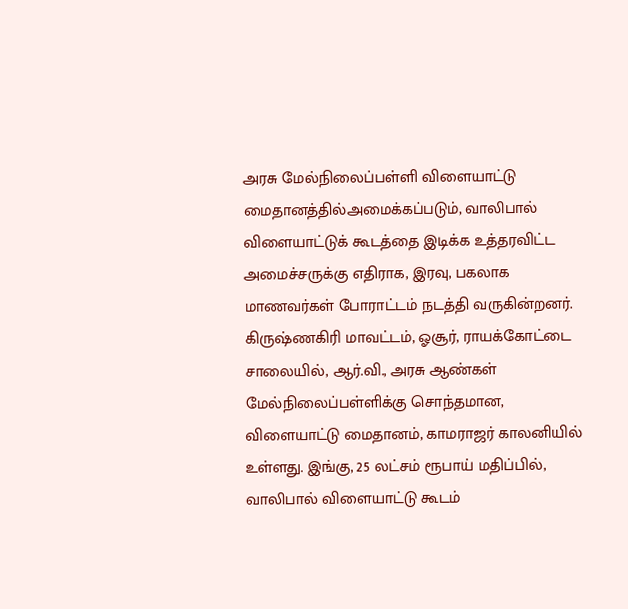அரசு மேல்நிலைப்பள்ளி விளையாட்டு மைதானத்தில்அமைக்கப்படும், வாலிபால் விளையாட்டுக் கூடத்தை இடிக்க உத்தரவிட்ட அமைச்சருக்கு எதிராக, இரவு, பகலாக மாணவர்கள் போராட்டம் நடத்தி வருகின்றனர்.
கிருஷ்ணகிரி மாவட்டம், ஓசூர், ராயக்கோட்டை சாலையில், ஆர்.வி., அரசு ஆண்கள் மேல்நிலைப்பள்ளிக்கு சொந்தமான, விளையாட்டு மைதானம், காமராஜர் காலனியில் உள்ளது. இங்கு, 25 லட்சம் ரூபாய் மதிப்பில், வாலிபால் விளையாட்டு கூடம்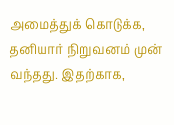அமைத்துக் கொடுக்க, தனியார் நிறுவனம் முன் வந்தது. இதற்காக,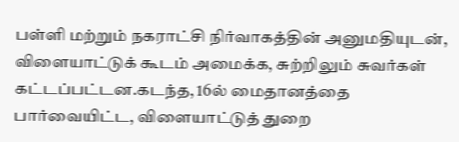பள்ளி மற்றும் நகராட்சி நிர்வாகத்தின் அனுமதியுடன், விளையாட்டுக் கூடம் அமைக்க, சுற்றிலும் சுவர்கள் கட்டப்பட்டன.கடந்த, 16ல் மைதானத்தை பார்வையிட்ட, விளையாட்டுத் துறை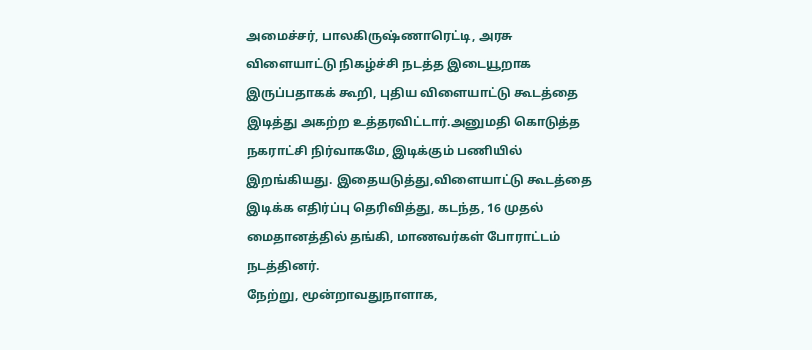அமைச்சர், பாலகிருஷ்ணாரெட்டி, அரசு விளையாட்டு நிகழ்ச்சி நடத்த இடையூறாக இருப்பதாகக் கூறி, புதிய விளையாட்டு கூடத்தை இடித்து அகற்ற உத்தரவிட்டார்.அனுமதி கொடுத்த நகராட்சி நிர்வாகமே, இடிக்கும் பணியில் இறங்கியது. இதையடுத்து,விளையாட்டு கூடத்தை இடிக்க எதிர்ப்பு தெரிவித்து, கடந்த, 16 முதல் மைதானத்தில் தங்கி, மாணவர்கள் போராட்டம் நடத்தினர்.
நேற்று, மூன்றாவதுநாளாக,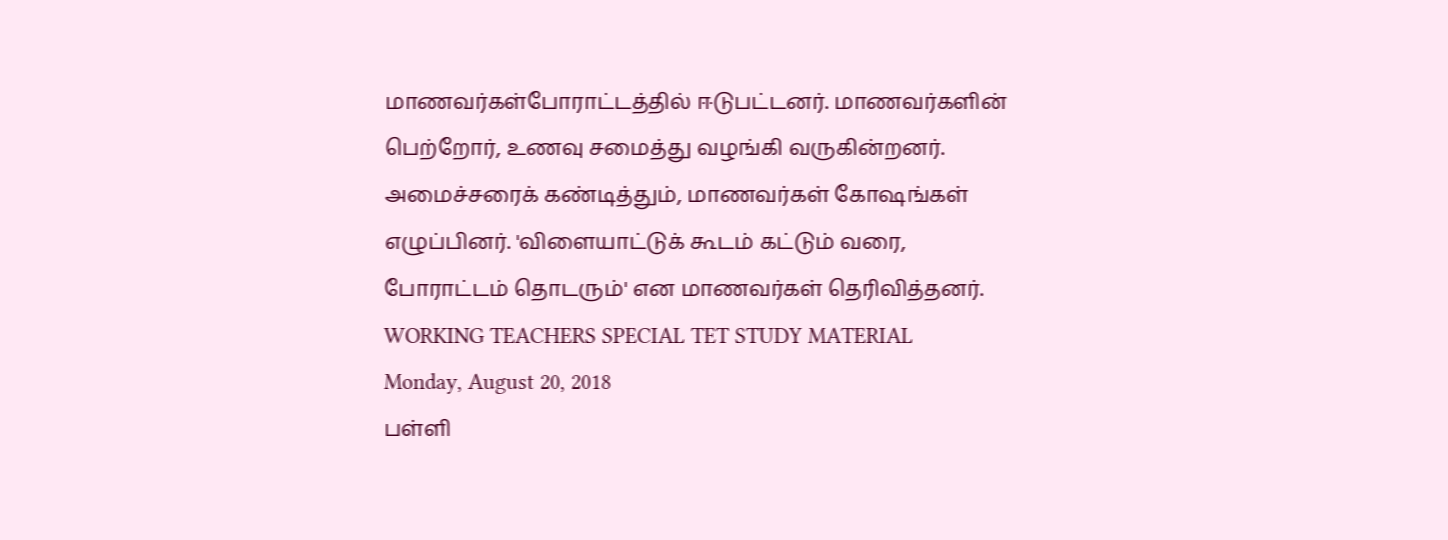மாணவர்கள்போராட்டத்தில் ஈடுபட்டனர். மாணவர்களின் பெற்றோர், உணவு சமைத்து வழங்கி வருகின்றனர். அமைச்சரைக் கண்டித்தும், மாணவர்கள் கோஷங்கள் எழுப்பினர். 'விளையாட்டுக் கூடம் கட்டும் வரை, போராட்டம் தொடரும்' என மாணவர்கள் தெரிவித்தனர்.
WORKING TEACHERS SPECIAL TET STUDY MATERIAL
Monday, August 20, 2018
பள்ளி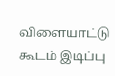விளையாட்டு கூடம் இடிப்பு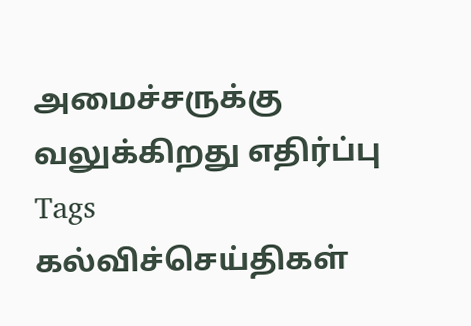அமைச்சருக்கு வலுக்கிறது எதிர்ப்பு
Tags
கல்விச்செய்திகள்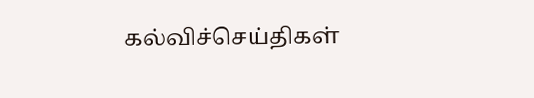கல்விச்செய்திகள்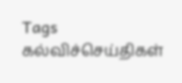Tags
கல்விச்செய்திகள்